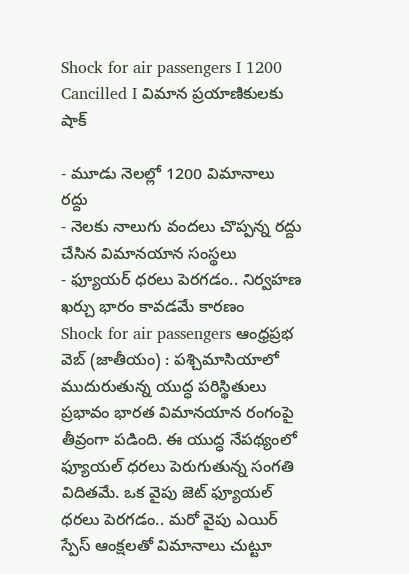Shock for air passengers I 1200 Cancilled I విమాన ప్రయాణికులకు షాక్

- మూడు నెలల్లో 1200 విమానాలు రద్దు
- నెలకు నాలుగు వందలు చొప్పన్న రద్దు చేసిన విమానయాన సంస్థలు
- ఫ్యూయర్ ధరలు పెరగడం.. నిర్వహణ ఖర్చు భారం కావడమే కారణం
Shock for air passengers ఆంధ్రప్రభ వెబ్ (జాతీయం) : పశ్చిమాసియాలో ముదురుతున్న యుద్ధ పరిస్థితులు ప్రభావం భారత విమానయాన రంగంపై తీవ్రంగా పడింది. ఈ యుద్ధ నేపథ్యంలో ఫ్యూయల్ ధరలు పెరుగుతున్న సంగతి విదితమే. ఒక వైపు జెట్ ఫ్యూయల్ ధరలు పెరగడం.. మరో వైపు ఎయిర్ స్పేస్ ఆంక్షలతో విమానాలు చుట్టూ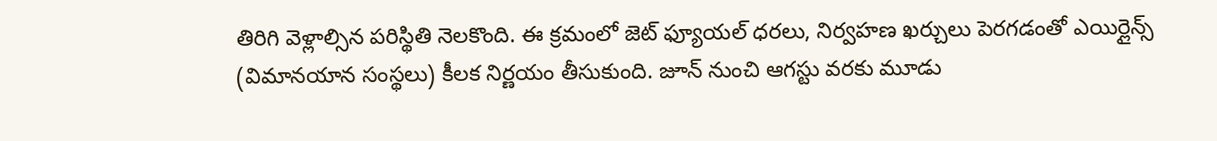తిరిగి వెళ్లాల్సిన పరిస్థితి నెలకొంది. ఈ క్రమంలో జెట్ ఫ్యూయల్ ధరలు, నిర్వహణ ఖర్చులు పెరగడంతో ఎయిర్లైన్స్ (విమానయాన సంస్థలు) కీలక నిర్ణయం తీసుకుంది. జూన్ నుంచి ఆగస్టు వరకు మూడు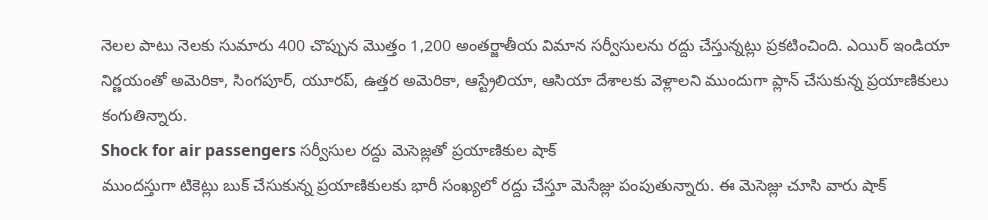నెలల పాటు నెలకు సుమారు 400 చొప్పున మొత్తం 1,200 అంతర్జాతీయ విమాన సర్వీసులను రద్దు చేస్తున్నట్లు ప్రకటించింది. ఎయిర్ ఇండియా నిర్ణయంతో అమెరికా, సింగపూర్, యూరప్, ఉత్తర అమెరికా, ఆస్ట్రేలియా, ఆసియా దేశాలకు వెళ్లాలని ముందుగా ప్లాన్ చేసుకున్న ప్రయాణికులు కంగుతిన్నారు.
Shock for air passengers సర్వీసుల రద్దు మెసెజ్లతో ప్రయాణికుల షాక్
ముందస్తుగా టికెట్లు బుక్ చేసుకున్న ప్రయాణికులకు భారీ సంఖ్యలో రద్దు చేస్తూ మెసేజ్లు పంపుతున్నారు. ఈ మెసెజ్లు చూసి వారు షాక్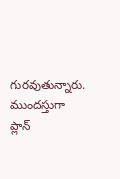గురవుతున్నారు. ముందస్తుగా ప్లాన్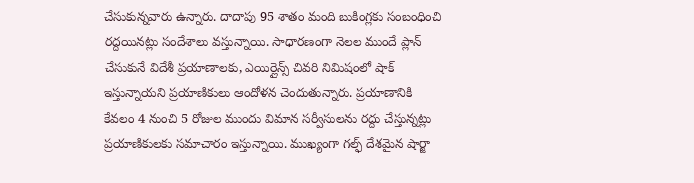చేసుకున్నవారు ఉన్నారు. దాదాపు 95 శాతం మంది బుకింగ్లకు సంబంధించి రద్దయినట్లు సందేశాలు వస్తున్నాయి. సాధారణంగా నెలల ముందే ప్లాన్ చేసుకునే విదేశీ ప్రయాణాలకు, ఎయిర్లైన్స్ చివరి నిమిషంలో షాక్ ఇస్తున్నాయని ప్రయాణికులు ఆందోళన చెందుతున్నారు. ప్రయాణానికి కేవలం 4 నుంచి 5 రోజుల ముందు విమాన సర్వీసులను రద్దు చేస్తున్నట్లు ప్రయాణికులకు సమాచారం ఇస్తున్నాయి. ముఖ్యంగా గల్ఫ్ దేశమైన షార్జా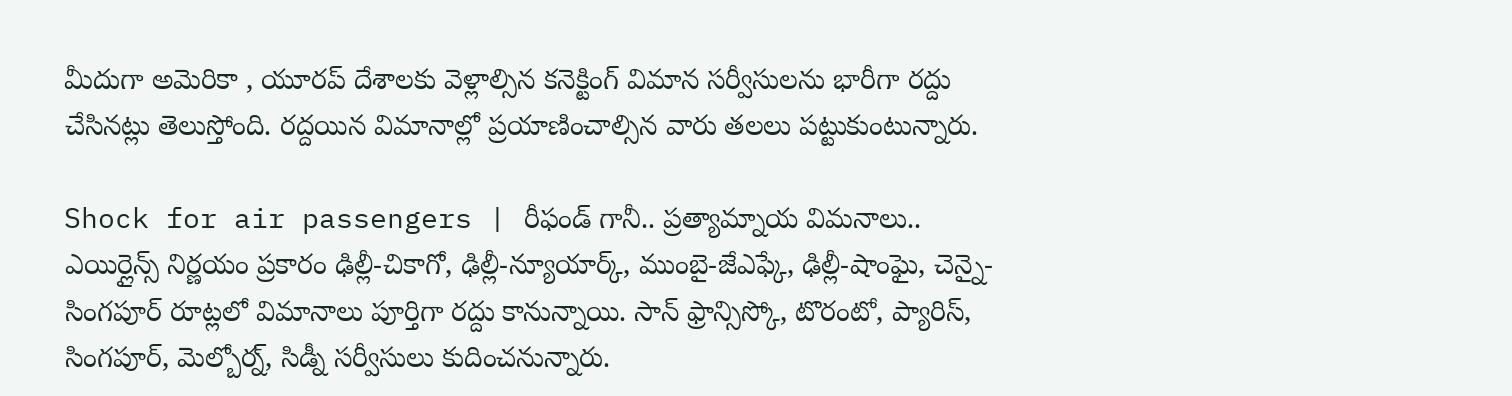మీదుగా అమెరికా , యూరప్ దేశాలకు వెళ్లాల్సిన కనెక్టింగ్ విమాన సర్వీసులను భారీగా రద్దు చేసినట్లు తెలుస్తోంది. రద్దయిన విమానాల్లో ప్రయాణించాల్సిన వారు తలలు పట్టుకుంటున్నారు.

Shock for air passengers | రీఫండ్ గానీ.. ప్రత్యామ్నాయ విమనాలు..
ఎయిర్లైన్స్ నిర్ణయం ప్రకారం ఢిల్లీ-చికాగో, ఢిల్లీ-న్యూయార్క్, ముంబై-జేఎఫ్కే, ఢిల్లీ-షాంఘై, చెన్నై-సింగపూర్ రూట్లలో విమానాలు పూర్తిగా రద్దు కానున్నాయి. సాన్ ఫ్రాన్సిస్కో, టొరంటో, ప్యారిస్, సింగపూర్, మెల్బోర్న్, సిడ్నీ సర్వీసులు కుదించనున్నారు.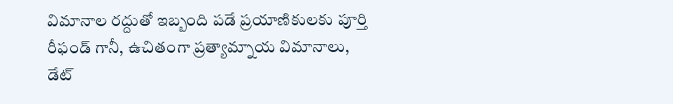విమానాల రద్దుతో ఇబ్బంది పడే ప్రయాణికులకు పూర్తి రీఫండ్ గానీ, ఉచితంగా ప్రత్యామ్నాయ విమానాలు, డేట్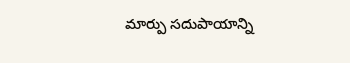మార్పు సదుపాయాన్ని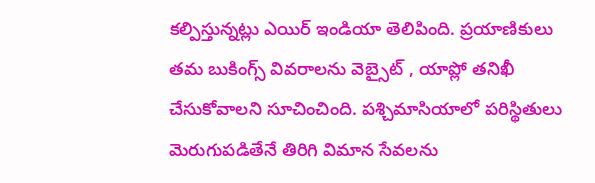కల్పిస్తున్నట్లు ఎయిర్ ఇండియా తెలిపింది. ప్రయాణికులు తమ బుకింగ్స్ వివరాలను వెబ్సైట్ , యాప్లో తనిఖీ చేసుకోవాలని సూచించింది. పశ్చిమాసియాలో పరిస్థితులు మెరుగుపడితేనే తిరిగి విమాన సేవలను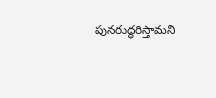పునరుద్ధరిస్తామని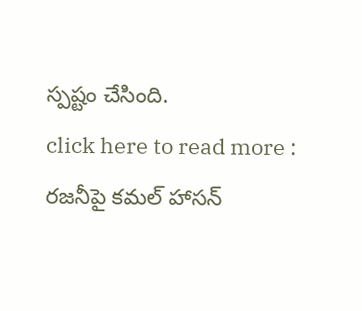స్పష్టం చేసింది.
click here to read more : రజనీపై కమల్ హాసన్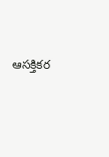ఆసక్తికర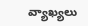వ్యాఖ్యలు